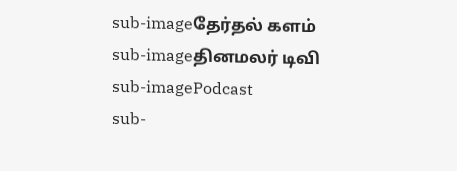sub-imageதேர்தல் களம்
sub-imageதினமலர் டிவி
sub-imagePodcast
sub-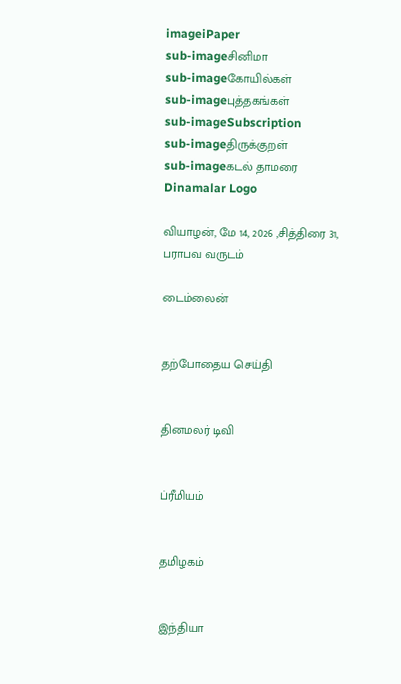imageiPaper
sub-imageசினிமா
sub-imageகோயில்கள்
sub-imageபுத்தகங்கள்
sub-imageSubscription
sub-imageதிருக்குறள்
sub-imageகடல் தாமரை
Dinamalar Logo

வியாழன், மே 14, 2026 ,சித்திரை 31, பராபவ வருடம்

டைம்லைன்


தற்போதைய செய்தி


தினமலர் டிவி


ப்ரீமியம்


தமிழகம்


இந்தியா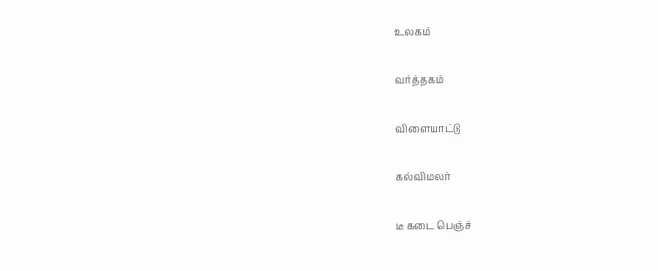உலகம்


வர்த்தகம்


விளையாட்டு


கல்விமலர்


டீ கடை பெஞ்ச்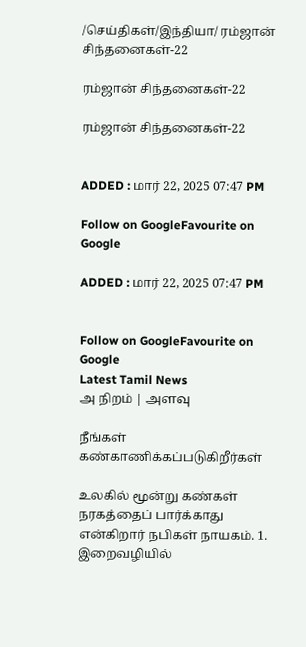/செய்திகள்/இந்தியா/ ரம்ஜான் சிந்தனைகள்-22

ரம்ஜான் சிந்தனைகள்-22

ரம்ஜான் சிந்தனைகள்-22


ADDED : மார் 22, 2025 07:47 PM

Follow on GoogleFavourite on Google

ADDED : மார் 22, 2025 07:47 PM


Follow on GoogleFavourite on Google
Latest Tamil News
அ நிறம் | அளவு

நீங்கள் கண்காணிக்கப்படுகிறீர்கள்

உலகில் மூன்று கண்கள் நரகத்தைப் பார்க்காது என்கிறார் நபிகள் நாயகம். 1. இறைவழியில்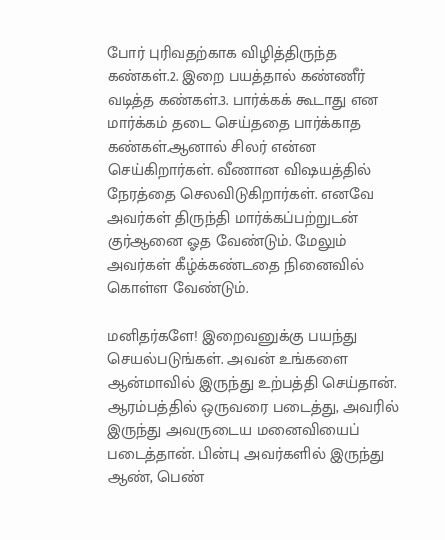போர் புரிவதற்காக விழித்திருந்த கண்கள்.2. இறை பயத்தால் கண்ணீர் வடித்த கண்கள்.3. பார்க்கக் கூடாது என மார்க்கம் தடை செய்ததை பார்க்காத கண்கள்.ஆனால் சிலர் என்ன செய்கிறார்கள். வீணான விஷயத்தில் நேரத்தை செலவிடுகிறார்கள். எனவே அவர்கள் திருந்தி மார்க்கப்பற்றுடன் குர்ஆனை ஓத வேண்டும். மேலும் அவர்கள் கீழ்க்கண்டதை நினைவில் கொள்ள வேண்டும்.

மனிதர்களே! இறைவனுக்கு பயந்து செயல்படுங்கள். அவன் உங்களை ஆன்மாவில் இருந்து உற்பத்தி செய்தான். ஆரம்பத்தில் ஒருவரை படைத்து, அவரில் இருந்து அவருடைய மனைவியைப் படைத்தான். பின்பு அவர்களில் இருந்து ஆண், பெண்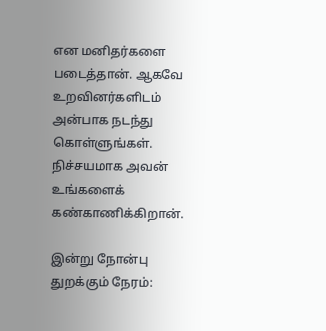என மனிதர்களை படைத்தான். ஆகவே உறவினர்களிடம் அன்பாக நடந்து கொள்ளுங்கள். நிச்சயமாக அவன் உங்களைக் கண்காணிக்கிறான்.

இன்று நோன்பு துறக்கும் நேரம்: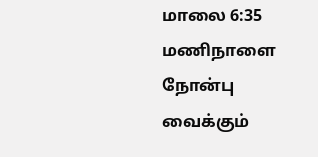மாலை 6:35 மணிநாளை நோன்பு வைக்கும்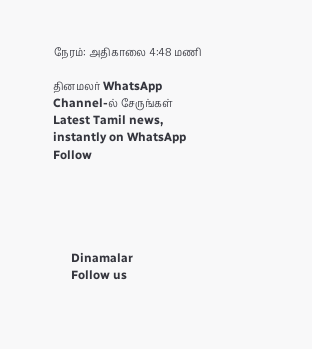நேரம்: அதிகாலை 4:48 மணி

தினமலர் WhatsApp Channel-ல் சேருங்கள்
Latest Tamil news, instantly on WhatsApp
Follow





      Dinamalar
      Follow us